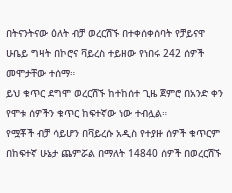በትናንትናው ዕለት ብቻ ወረርሽኙ በተቀሰቀሰባት የቻይናዋ ሁቤይ ግዛት በኮሮና ቫይረስ ተይዘው የነበሩ 242 ሰዎች መሞታቸው ተሰማ።
ይህ ቁጥር ደግሞ ወረርሽኙ ከተከሰተ ጊዜ ጀምሮ በአንድ ቀን የሞቱ ሰዎችን ቁጥር ከፍተኛው ነው ተብሏል።
የሟቾች ብቻ ሳይሆን በቫይረሱ አዲስ የተያዙ ሰዎች ቁጥርም በከፍተኛ ሁኔታ ጨምሯል በማለት 14840 ሰዎች በወረርሽኙ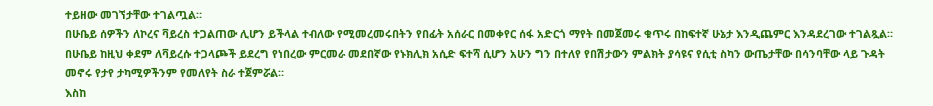ተይዘው መገኘታቸው ተገልጧል።
በሁቤይ ሰዎችን ለኮረና ቫይረስ ተጋልጠው ሊሆን ይችላል ተብለው የሚመረመሩበትን የበፊት አሰራር በመቀየር ሰፋ አድርጎ ማየት በመጀመሩ ቁጥሩ በከፍተኛ ሁኔታ እንዲጨምር እንዳደረገው ተገልጿል።
በሁቤይ ከዚህ ቀደም ለቫይረሱ ተጋላጮች ይደረግ የነበረው ምርመራ መደበኛው የኑክሊክ አሲድ ፍተሻ ሲሆን አሁን ግን በተለየ የበሽታውን ምልክት ያሳዩና የሲቲ ስካን ውጤታቸው በሳንባቸው ላይ ጉዳት መኖሩ የታየ ታካሚዎችንም የመለየት ስራ ተጀምሯል።
እስከ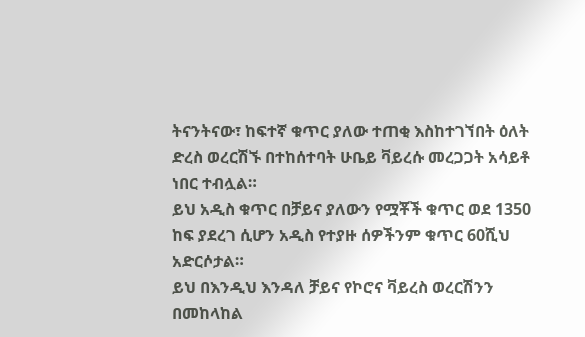ትናንትናው፣ ከፍተኛ ቁጥር ያለው ተጠቂ እስከተገኘበት ዕለት ድረስ ወረርሽኙ በተከሰተባት ሁቤይ ቫይረሱ መረጋጋት አሳይቶ ነበር ተብሏል።
ይህ አዲስ ቁጥር በቻይና ያለውን የሟቾች ቁጥር ወደ 1350 ከፍ ያደረገ ሲሆን አዲስ የተያዙ ሰዎችንም ቁጥር 60ሺህ አድርሶታል።
ይህ በእንዲህ እንዳለ ቻይና የኮሮና ቫይረስ ወረርሽንን በመከላከል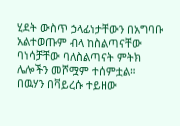ሂደት ውስጥ ኃላፊነታቸውን በአግባቡ አልተወጡም ብላ ከስልጣናቸው ባነሳቻቸው ባለስልጣናት ምትክ ሌሎችን መሾሟም ተሰምቷል።
በዉሃን በቫይረሱ ተይዘው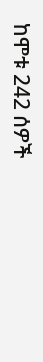ከሞቱ 242 ሰዎች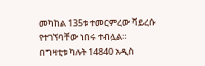መካከል 135ቱ ተመርምረው ቫይረሱ የተገኘባቸው ነበሩ ተብሏል።
በግዛቲቱ ካሉት 14840 አዲስ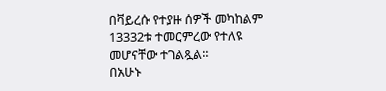በቫይረሱ የተያዙ ሰዎች መካከልም 13332ቱ ተመርምረው የተለዩ መሆናቸው ተገልጿል።
በአሁኑ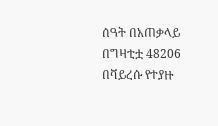ሰዓት በአጠቃላይ በግዛቲቷ 48206 በቫይረሱ የተያዙ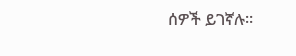ሰዎች ይገኛሉ።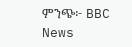ምንጭ፦ BBC News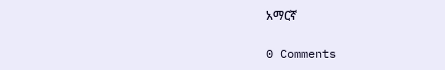አማርኛ

0 Comments